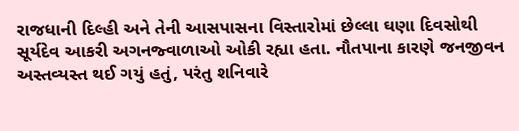રાજધાની દિલ્હી અને તેની આસપાસના વિસ્તારોમાં છેલ્લા ઘણા દિવસોથી સૂર્યદેવ આકરી અગનજ્વાળાઓ ઓકી રહ્યા હતા. નૌતપાના કારણે જનજીવન અસ્તવ્યસ્ત થઈ ગયું હતું, પરંતુ શનિવારે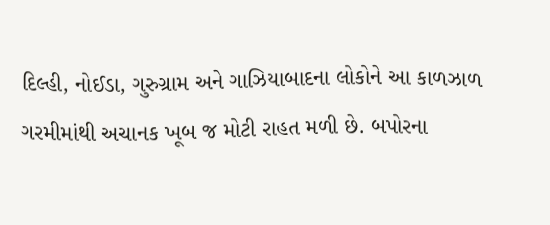દિલ્હી, નોઈડા, ગુરુગ્રામ અને ગાઝિયાબાદના લોકોને આ કાળઝાળ ગરમીમાંથી અચાનક ખૂબ જ મોટી રાહત મળી છે. બપોરના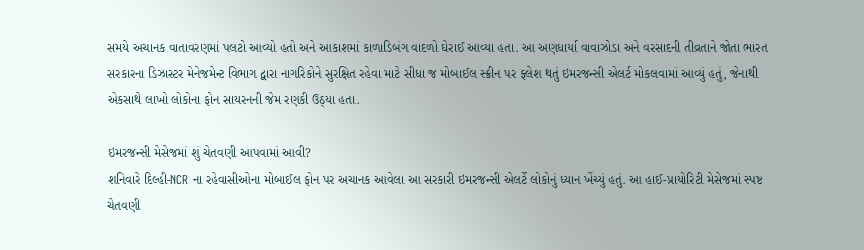સમયે અચાનક વાતાવરણમાં પલટો આવ્યો હતો અને આકાશમાં કાળાડિબંગ વાદળો ઘેરાઈ આવ્યા હતા. આ અણધાર્યા વાવાઝોડા અને વરસાદની તીવ્રતાને જોતા ભારત સરકારના ડિઝાસ્ટર મેનેજમેન્ટ વિભાગ દ્વારા નાગરિકોને સુરક્ષિત રહેવા માટે સીધા જ મોબાઈલ સ્ક્રીન પર ફ્લેશ થતું ઇમરજન્સી એલર્ટ મોકલવામાં આવ્યું હતું, જેનાથી એકસાથે લાખો લોકોના ફોન સાયરનની જેમ રણકી ઉઠ્યા હતા.

ઇમરજન્સી મેસેજમાં શું ચેતવણી આપવામાં આવી?
શનિવારે દિલ્હી-NCR ના રહેવાસીઓના મોબાઈલ ફોન પર અચાનક આવેલા આ સરકારી ઇમરજન્સી એલર્ટે લોકોનું ધ્યાન ખેંચ્યું હતું. આ હાઈ-પ્રાયોરિટી મેસેજમાં સ્પષ્ટ ચેતવણી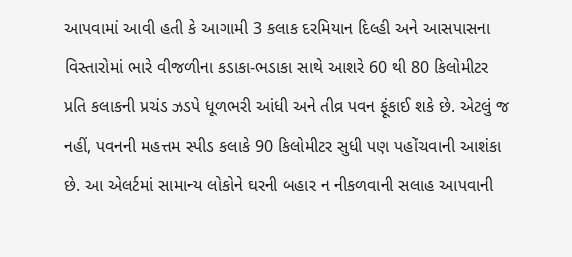આપવામાં આવી હતી કે આગામી 3 કલાક દરમિયાન દિલ્હી અને આસપાસના વિસ્તારોમાં ભારે વીજળીના કડાકા-ભડાકા સાથે આશરે 60 થી 80 કિલોમીટર પ્રતિ કલાકની પ્રચંડ ઝડપે ધૂળભરી આંધી અને તીવ્ર પવન ફૂંકાઈ શકે છે. એટલું જ નહીં, પવનની મહત્તમ સ્પીડ કલાકે 90 કિલોમીટર સુધી પણ પહોંચવાની આશંકા છે. આ એલર્ટમાં સામાન્ય લોકોને ઘરની બહાર ન નીકળવાની સલાહ આપવાની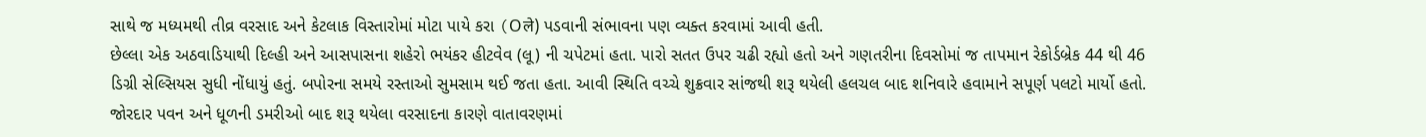સાથે જ મધ્યમથી તીવ્ર વરસાદ અને કેટલાક વિસ્તારોમાં મોટા પાયે કરા (Oले) પડવાની સંભાવના પણ વ્યક્ત કરવામાં આવી હતી.
છેલ્લા એક અઠવાડિયાથી દિલ્હી અને આસપાસના શહેરો ભયંકર હીટવેવ (લૂ) ની ચપેટમાં હતા. પારો સતત ઉપર ચઢી રહ્યો હતો અને ગણતરીના દિવસોમાં જ તાપમાન રેકોર્ડબ્રેક 44 થી 46 ડિગ્રી સેલ્સિયસ સુધી નોંધાયું હતું. બપોરના સમયે રસ્તાઓ સુમસામ થઈ જતા હતા. આવી સ્થિતિ વચ્ચે શુક્રવાર સાંજથી શરૂ થયેલી હલચલ બાદ શનિવારે હવામાને સપૂર્ણ પલટો માર્યો હતો. જોરદાર પવન અને ધૂળની ડમરીઓ બાદ શરૂ થયેલા વરસાદના કારણે વાતાવરણમાં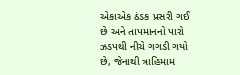એકાએક ઠંડક પ્રસરી ગઈ છે અને તાપમાનનો પારો ઝડપથી નીચે ગગડી ગયો છે, જેનાથી ત્રાહિમામ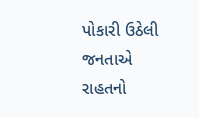પોકારી ઉઠેલી જનતાએ રાહતનો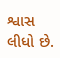શ્વાસ લીધો છે.